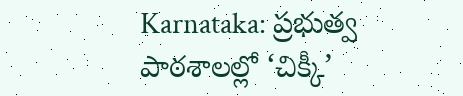Karnataka: ప్రభుత్వ పాఠశాలల్లో ‘చిక్కీ’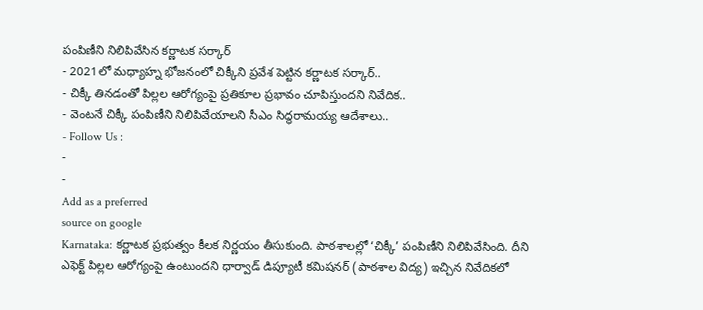పంపిణీని నిలిపివేసిన కర్ణాటక సర్కార్
- 2021లో మధ్యాహ్న భోజనంలో చిక్కీని ప్రవేశ పెట్టిన కర్ణాటక సర్కార్..
- చిక్కీ తినడంతో పిల్లల ఆరోగ్యంపై ప్రతికూల ప్రభావం చూపిస్తుందని నివేదిక..
- వెంటనే చిక్కీ పంపిణీని నిలిపివేయాలని సీఎం సిద్ధరామయ్య ఆదేశాలు..
- Follow Us :
-
-
Add as a preferred
source on google
Karnataka: కర్ణాటక ప్రభుత్వం కీలక నిర్ణయం తీసుకుంది. పాఠశాలల్లో ‘చిక్కీ’ పంపిణీని నిలిపివేసింది. దీని ఎఫెక్ట్ పిల్లల ఆరోగ్యంపై ఉంటుందని ధార్వాడ్ డిప్యూటీ కమిషనర్ (పాఠశాల విద్య) ఇచ్చిన నివేదికలో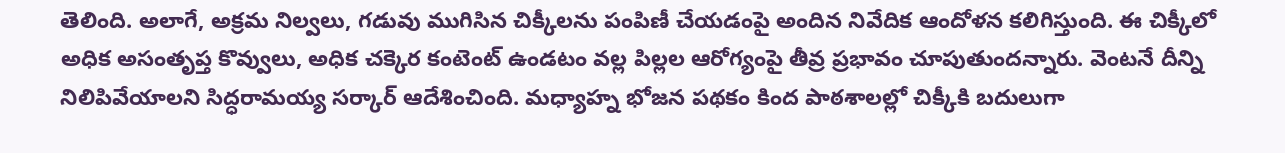తెలింది. అలాగే, అక్రమ నిల్వలు, గడువు ముగిసిన చిక్కీలను పంపిణీ చేయడంపై అందిన నివేదిక ఆందోళన కలిగిస్తుంది. ఈ చిక్కీలో అధిక అసంతృప్త కొవ్వులు, అధిక చక్కెర కంటెంట్ ఉండటం వల్ల పిల్లల ఆరోగ్యంపై తీవ్ర ప్రభావం చూపుతుందన్నారు. వెంటనే దీన్ని నిలిపివేయాలని సిద్ధరామయ్య సర్కార్ ఆదేశించింది. మధ్యాహ్న భోజన పథకం కింద పాఠశాలల్లో చిక్కీకి బదులుగా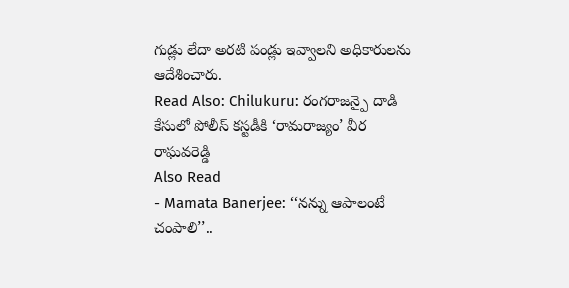గుడ్లు లేదా అరటి పండ్లు ఇవ్వాలని అధికారులను ఆదేశించారు.
Read Also: Chilukuru: రంగరాజన్పై దాడి కేసులో పోలీస్ కస్టడీకి ‘రామరాజ్యం’ వీర రాఘవరెడ్డి
Also Read
- Mamata Banerjee: ‘‘నన్ను ఆపాలంటే చంపాలి’’..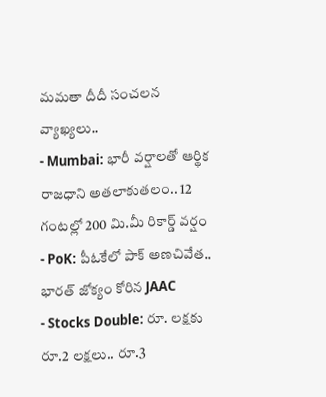మమతా దీదీ సంచలన వ్యాఖ్యలు..
- Mumbai: భారీ వర్షాలతో ఆర్థిక రాజధాని అతలాకుతలం.. 12 గంటల్లో 200 మి.మీ రికార్డ్ వర్షం
- PoK: పీఓకేలో పాక్ అణచివేత.. భారత్ జోక్యం కోరిన JAAC
- Stocks Double: రూ. లక్షకు రూ.2 లక్షలు.. రూ.3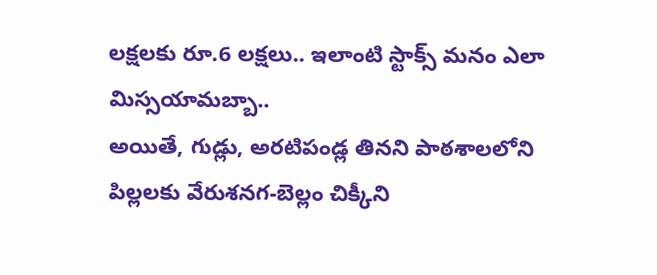లక్షలకు రూ.6 లక్షలు.. ఇలాంటి స్టాక్స్ మనం ఎలా మిస్సయామబ్బా..
అయితే, గుడ్లు, అరటిపండ్ల తినని పాఠశాలలోని పిల్లలకు వేరుశనగ-బెల్లం చిక్కీని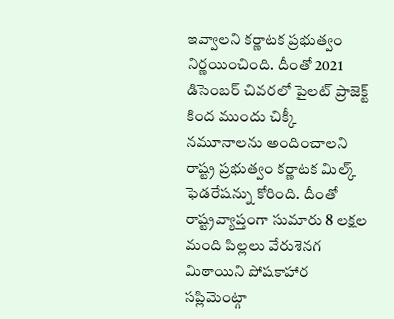ఇవ్వాలని కర్ణాటక ప్రభుత్వం నిర్ణయించింది. దీంతో 2021 డిసెంబర్ చివరలో పైలట్ ప్రాజెక్ట్ కింద ముందు చిక్కీ నమూనాలను అందించాలని రాష్ట్ర ప్రభుత్వం కర్ణాటక మిల్క్ ఫెడరేషన్ను కోరింది. దీంతో రాష్ట్రవ్యాప్తంగా సుమారు 8 లక్షల మంది పిల్లలు వేరుశెనగ మిఠాయిని పోషకాహార సప్లిమెంట్గా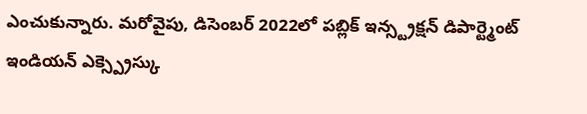ఎంచుకున్నారు. మరోవైపు, డిసెంబర్ 2022లో పబ్లిక్ ఇన్స్ట్రక్షన్ డిపార్ట్మెంట్ ఇండియన్ ఎక్స్ప్రెస్కు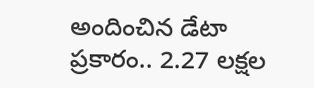అందించిన డేటా ప్రకారం.. 2.27 లక్షల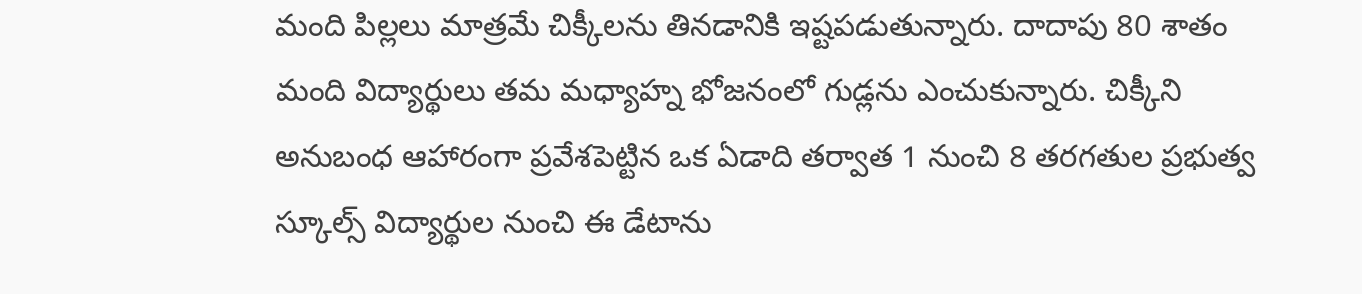మంది పిల్లలు మాత్రమే చిక్కీలను తినడానికి ఇష్టపడుతున్నారు. దాదాపు 80 శాతం మంది విద్యార్థులు తమ మధ్యాహ్న భోజనంలో గుడ్లను ఎంచుకున్నారు. చిక్కీని అనుబంధ ఆహారంగా ప్రవేశపెట్టిన ఒక ఏడాది తర్వాత 1 నుంచి 8 తరగతుల ప్రభుత్వ స్కూల్స్ విద్యార్థుల నుంచి ఈ డేటాను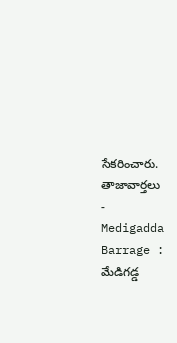సేకరించారు.
తాజావార్తలు
-
Medigadda Barrage : మేడిగడ్డ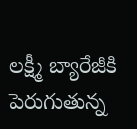లక్ష్మీ బ్యారేజీకి పెరుగుతున్న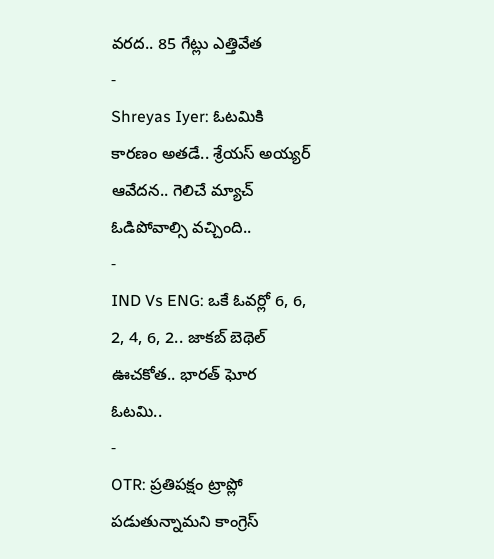వరద.. 85 గేట్లు ఎత్తివేత
-
Shreyas Iyer: ఓటమికి కారణం అతడే.. శ్రేయస్ అయ్యర్ ఆవేదన.. గెలిచే మ్యాచ్ ఓడిపోవాల్సి వచ్చింది..
-
IND Vs ENG: ఒకే ఓవర్లో 6, 6, 2, 4, 6, 2.. జాకబ్ బెథెల్ ఊచకోత.. భారత్ ఘోర ఓటమి..
-
OTR: ప్రతిపక్షం ట్రాప్లో పడుతున్నామని కాంగ్రెస్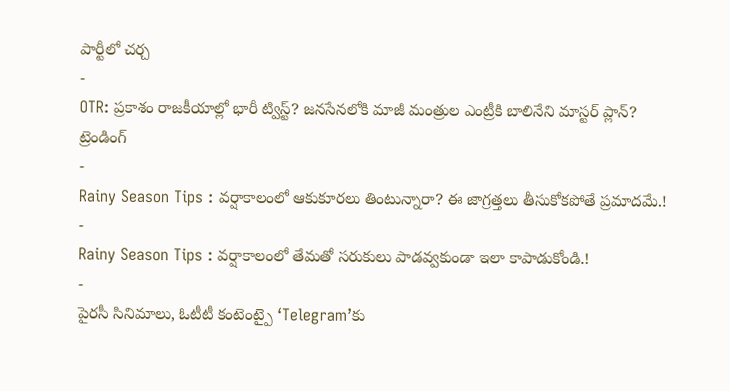పార్టీలో చర్చ
-
OTR: ప్రకాశం రాజకీయాల్లో భారీ ట్విస్ట్? జనసేనలోకి మాజీ మంత్రుల ఎంట్రీకి బాలినేని మాస్టర్ ప్లాన్?
ట్రెండింగ్
-
Rainy Season Tips : వర్షాకాలంలో ఆకుకూరలు తింటున్నారా? ఈ జాగ్రత్తలు తీసుకోకపోతే ప్రమాదమే.!
-
Rainy Season Tips : వర్షాకాలంలో తేమతో సరుకులు పాడవ్వకుండా ఇలా కాపాడుకోండి.!
-
పైరసీ సినిమాలు, ఓటీటీ కంటెంట్పై ‘Telegram’కు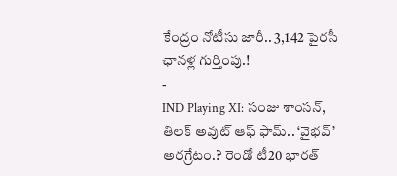కేంద్రం నోటీసు జారీ.. 3,142 పైరసీ ఛానళ్ల గుర్తింపు.!
-
IND Playing XI: సంజు శాంసన్, తిలక్ అవుట్ ఆఫ్ ఫామ్.. ‘వైభవ్’ అరగ్రేటం.? రెండో టీ20 భారత్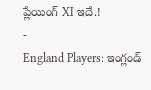ప్లేయింగ్ XI ఇదే.!
-
England Players: ఇంగ్లండ్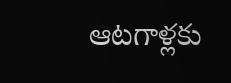ఆటగాళ్లకు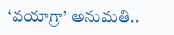‘వయాగ్రా’ అనుమతి..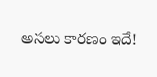అసలు కారణం ఇదే!